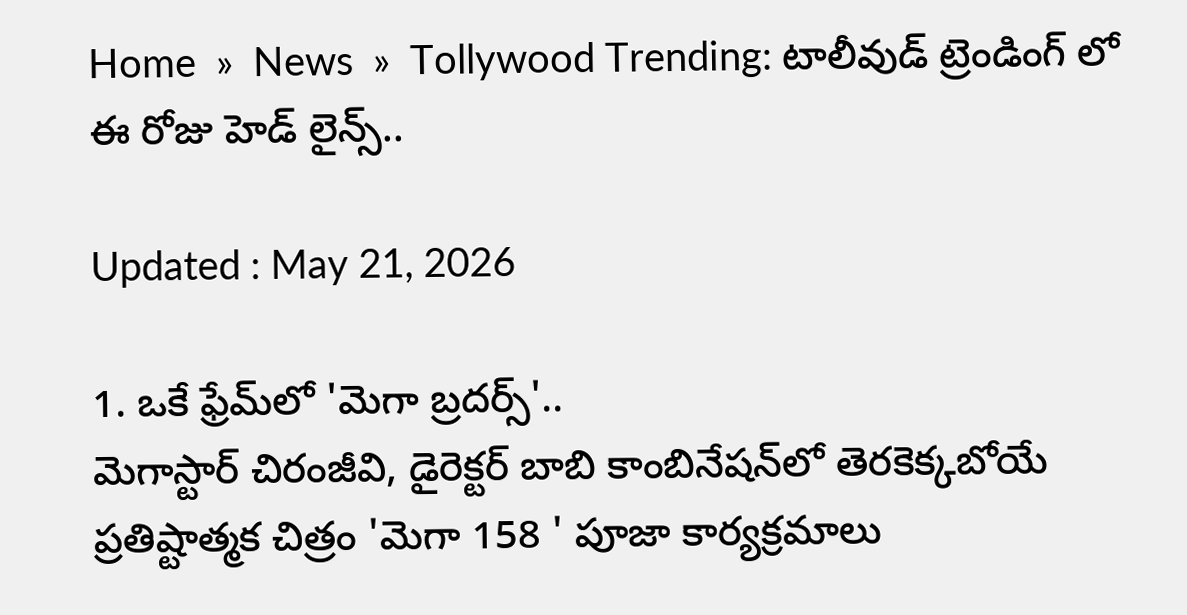Home  »  News  »  Tollywood Trending: టాలీవుడ్ ట్రెండింగ్ లో ఈ రోజు హెడ్ లైన్స్..

Updated : May 21, 2026

1. ఒకే ఫ్రేమ్‌లో 'మెగా బ్రదర్స్'..
మెగాస్టార్ చిరంజీవి, డైరెక్టర్ బాబి కాంబినేషన్‌లో తెరకెక్కబోయే ప్రతిష్టాత్మక చిత్రం 'మెగా 158 ' పూజా కార్యక్రమాలు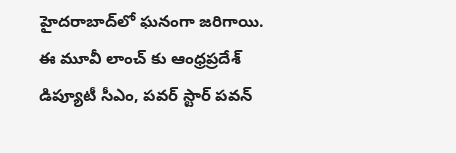హైదరాబాద్‌లో ఘనంగా జరిగాయి. ఈ మూవీ లాంచ్ కు ఆంధ్రప్రదేశ్ డిప్యూటీ సీఎం, పవర్ స్టార్ పవన్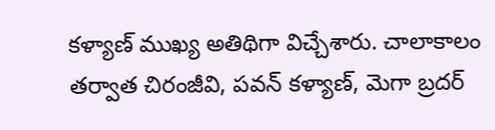కళ్యాణ్ ముఖ్య అతిథిగా విచ్చేశారు. చాలాకాలం తర్వాత చిరంజీవి, పవన్ కళ్యాణ్, మెగా బ్రదర్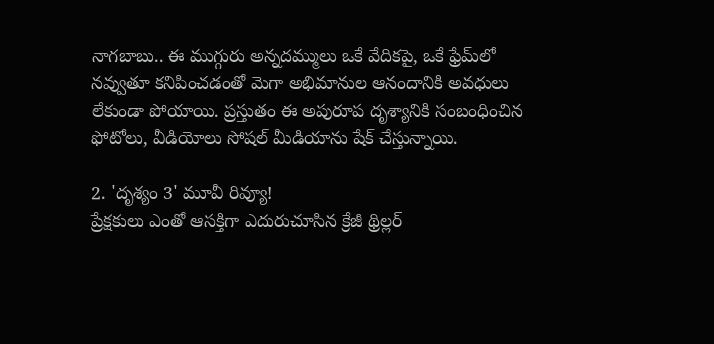నాగబాబు.. ఈ ముగ్గురు అన్నదమ్ములు ఒకే వేదికపై, ఒకే ఫ్రేమ్‌లో నవ్వుతూ కనిపించడంతో మెగా అభిమానుల ఆనందానికి అవధులు లేకుండా పోయాయి. ప్రస్తుతం ఈ అపురూప దృశ్యానికి సంబంధించిన ఫోటోలు, వీడియోలు సోషల్ మీడియాను షేక్ చేస్తున్నాయి.

2. 'దృశ్యం 3' మూవీ రివ్యూ!
ప్రేక్షకులు ఎంతో ఆసక్తిగా ఎదురుచూసిన క్రేజీ థ్రిల్లర్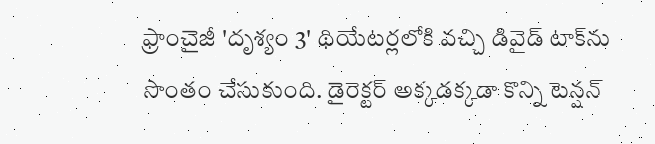ఫ్రాంచైజీ 'దృశ్యం 3' థియేటర్లలోకి వచ్చి డివైడ్ టాక్‌ను సొంతం చేసుకుంది. డైరెక్టర్ అక్కడక్కడా కొన్ని టెన్షన్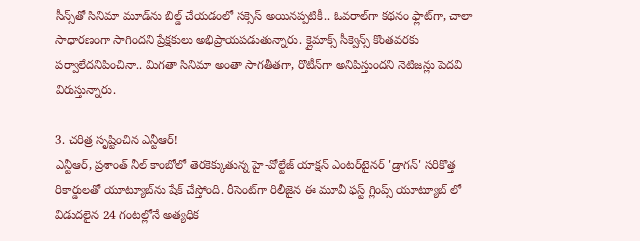సీన్స్‌తో సినిమా మూడ్‌ను బిల్డ్ చేయడంలో సక్సెస్ అయినప్పటికీ.. ఓవరాల్‌గా కథనం ఫ్లాట్‌గా, చాలా సాధారణంగా సాగిందని ప్రేక్షకులు అభిప్రాయపడుతున్నారు. క్లైమాక్స్ సీక్వెన్స్ కొంతవరకు పర్వాలేదనిపించినా.. మిగతా సినిమా అంతా సాగతీతగా, రొటీన్‌గా అనిపిస్తుందని నెటిజన్లు పెదవి విరుస్తున్నారు.

3. చరిత్ర సృష్టించిన ఎన్టీఆర్!
ఎన్టీఆర్, ప్రశాంత్ నీల్ కాంబోలో తెరకెక్కుతున్న హై-వోల్టేజ్ యాక్షన్ ఎంటర్‌టైనర్ 'డ్రాగన్' సరికొత్త రికార్డులతో యూట్యూబ్‌ను షేక్ చేస్తోంది. రీసెంట్‌గా రిలీజైన ఈ మూవీ ఫస్ట్ గ్లింప్స్ యూట్యూబ్ లో విడుదలైన 24 గంటల్లోనే అత్యధిక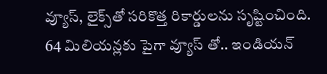వ్యూస్, లైక్స్‌తో సరికొత్త రికార్డులను సృష్టించింది. 64 మిలియన్లకు పైగా వ్యూస్ తో.. ఇండియన్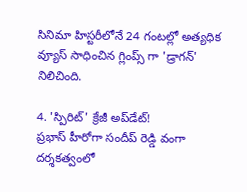సినిమా హిస్టరీలోనే 24 గంటల్లో అత్యధిక వ్యూస్ సాధించిన గ్లింప్స్‌ గా 'డ్రాగన్' నిలిచింది.

4. 'స్పిరిట్' క్రేజీ అప్‌డేట్!
ప్రభాస్ హీరోగా సందీప్ రెడ్డి వంగా దర్శకత్వంలో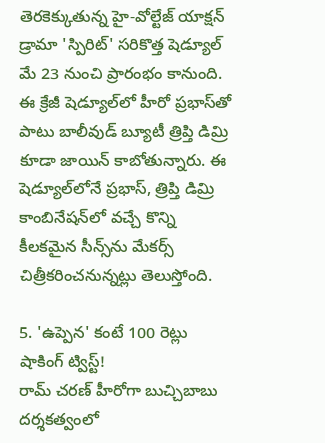తెరకెక్కుతున్న హై-వోల్టేజ్ యాక్షన్ డ్రామా 'స్పిరిట్' సరికొత్త షెడ్యూల్ మే 23 నుంచి ప్రారంభం కానుంది. ఈ క్రేజీ షెడ్యూల్‌లో హీరో ప్రభాస్‌తో పాటు బాలీవుడ్ బ్యూటీ త్రిప్తి డిమ్రి కూడా జాయిన్ కాబోతున్నారు. ఈ షెడ్యూల్‌లోనే ప్రభాస్, త్రిప్తి డిమ్రి కాంబినేషన్‌లో వచ్చే కొన్ని కీలకమైన సీన్స్‌ను మేకర్స్ చిత్రీకరించనున్నట్లు తెలుస్తోంది.

5. 'ఉప్పెన' కంటే 100 రెట్లు షాకింగ్ ట్విస్ట్!
రామ్ చరణ్ హీరోగా బుచ్చిబాబు దర్శకత్వంలో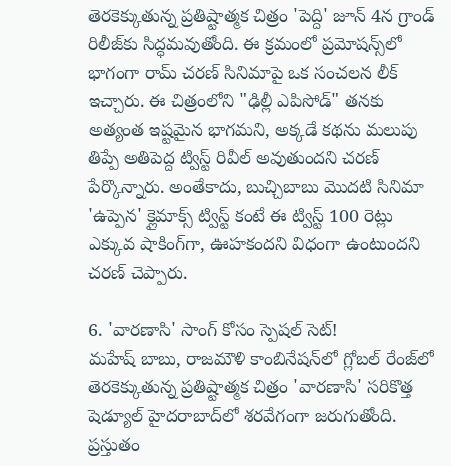తెరకెక్కుతున్న ప్రతిష్టాత్మక చిత్రం 'పెద్ది' జూన్ 4న గ్రాండ్ రిలీజ్‌కు సిద్ధమవుతోంది. ఈ క్రమంలో ప్రమోషన్స్‌లో భాగంగా రామ్ చరణ్ సినిమాపై ఒక సంచలన లీక్ ఇచ్చారు. ఈ చిత్రంలోని "ఢిల్లీ ఎపిసోడ్" తనకు అత్యంత ఇష్టమైన భాగమని, అక్కడే కథను మలుపు తిప్పే అతిపెద్ద ట్విస్ట్ రివీల్ అవుతుందని చరణ్ పేర్కొన్నారు. అంతేకాదు, బుచ్చిబాబు మొదటి సినిమా 'ఉప్పెన' క్లైమాక్స్ ట్విస్ట్ కంటే ఈ ట్విస్ట్ 100 రెట్లు ఎక్కువ షాకింగ్‌గా, ఊహకందని విధంగా ఉంటుందని చరణ్ చెప్పారు.

6. 'వారణాసి' సాంగ్ కోసం స్పెషల్ సెట్!
మహేష్ బాబు, రాజమౌళి కాంబినేషన్‌లో గ్లోబల్ రేంజ్‌లో తెరకెక్కుతున్న ప్రతిష్టాత్మక చిత్రం 'వారణాసి' సరికొత్త షెడ్యూల్ హైదరాబాద్‌లో శరవేగంగా జరుగుతోంది. ప్రస్తుతం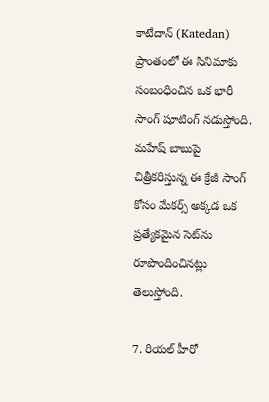కాటేదాన్ (Katedan) ప్రాంతంలో ఈ సినిమాకు సంబంధించిన ఒక భారీ సాంగ్ షూటింగ్ నడుస్తోంది. మహేష్ బాబుపై చిత్రీకరిస్తున్న ఈ క్రేజీ సాంగ్ కోసం మేకర్స్ అక్కడ ఒక ప్రత్యేకమైన సెట్‌ను రూపొందించినట్లు తెలుస్తోంది.

7. రియల్ హీరో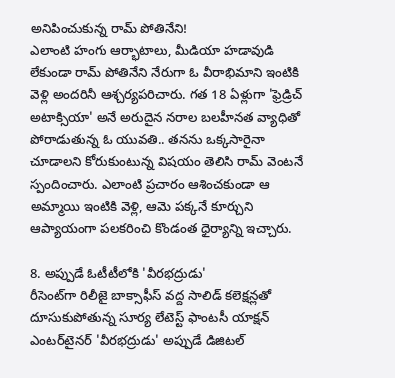అనిపించుకున్న రామ్ పోతినేని!
ఎలాంటి హంగు ఆర్భాటాలు, మీడియా హడావుడి లేకుండా రామ్ పోతినేని నేరుగా ఓ వీరాభిమాని ఇంటికి వెళ్లి అందరినీ ఆశ్చర్యపరిచారు. గత 18 ఏళ్లుగా 'ఫ్రెడ్రిచ్ అటాక్సియా' అనే అరుదైన నరాల బలహీనత వ్యాధితో పోరాడుతున్న ఓ యువతి.. తనను ఒక్కసారైనా చూడాలని కోరుకుంటున్న విషయం తెలిసి రామ్ వెంటనే స్పందించారు. ఎలాంటి ప్రచారం ఆశించకుండా ఆ అమ్మాయి ఇంటికి వెళ్లి, ఆమె పక్కనే కూర్చుని ఆప్యాయంగా పలకరించి కొండంత ధైర్యాన్ని ఇచ్చారు.

8. అప్పుడే ఓటీటీలోకి 'వీరభద్రుడు'
రీసెంట్‌గా రిలీజై బాక్సాఫీస్ వద్ద సాలిడ్ కలెక్షన్లతో దూసుకుపోతున్న సూర్య లేటెస్ట్ ఫాంటసీ యాక్షన్ ఎంటర్‌టైనర్ 'వీరభద్రుడు' అప్పుడే డిజిటల్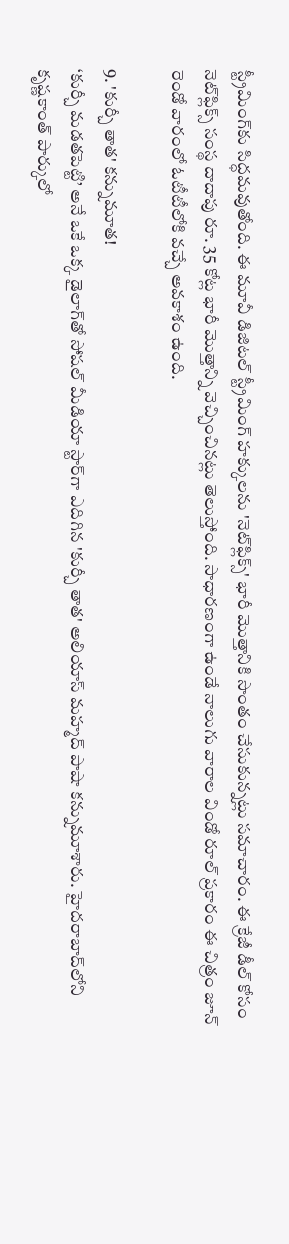స్ట్రీమింగ్‌కు సిద్ధమవుతోంది. ఈ మూవీ డిజిటల్ స్ట్రీమింగ్ హక్కులను 'నెట్‌ఫ్లిక్స్' భారీ మొత్తానికి సొంతం చేసుకున్నట్లు సమాచారం. ఈ క్రేజీ డీల్ కోసం నెట్‌ఫ్లిక్స్ సంస్థ దాదాపు రూ. 35 కోట్ల భారీ మొత్తాన్ని వెచ్చించినట్లు తెలుస్తోంది. సాధారణంగా ఉండే నాలుగు వారాల విండో రూల్ ప్రకారం ఈ చిత్రం జూన్ రెండో వారంలో ఓటీటీలోకి వచ్చే అవకాశం ఉంది.

9. 'కుర్చీ తాత' కన్నుమూత!
‘కుర్చీ మడతపెట్టి’ అనే ఒకే ఒక్క డైలాగ్‌తో సోషల్ మీడియా స్టార్‌గా ఎదిగిన 'కుర్చీ తాత' అలియాస్ మహ్మద్ పాషా కన్నుమూశారు. హైదరాబాద్‌లోని కృష్ణకాంత్ పార్కులో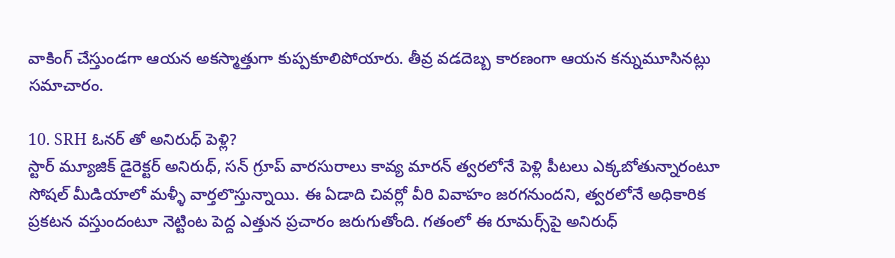వాకింగ్ చేస్తుండగా ఆయన అకస్మాత్తుగా కుప్పకూలిపోయారు. తీవ్ర వడదెబ్బ కారణంగా ఆయన కన్నుమూసినట్లు సమాచారం.

10. SRH ఓనర్ తో అనిరుధ్ పెళ్లి?
స్టార్ మ్యూజిక్ డైరెక్టర్ అనిరుధ్, సన్ గ్రూప్ వారసురాలు కావ్య మారన్ త్వరలోనే పెళ్లి పీటలు ఎక్కబోతున్నారంటూ సోషల్ మీడియాలో మళ్ళీ వార్తలొస్తున్నాయి. ఈ ఏడాది చివర్లో వీరి వివాహం జరగనుందని, త్వరలోనే అధికారిక ప్రకటన వస్తుందంటూ నెట్టింట పెద్ద ఎత్తున ప్రచారం జరుగుతోంది. గతంలో ఈ రూమర్స్‌పై అనిరుధ్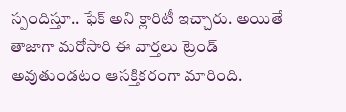స్పందిస్తూ.. ఫేక్ అని క్లారిటీ ఇచ్చారు. అయితే తాజాగా మరోసారి ఈ వార్తలు ట్రెండ్ అవుతుండటం ఆసక్తికరంగా మారింది.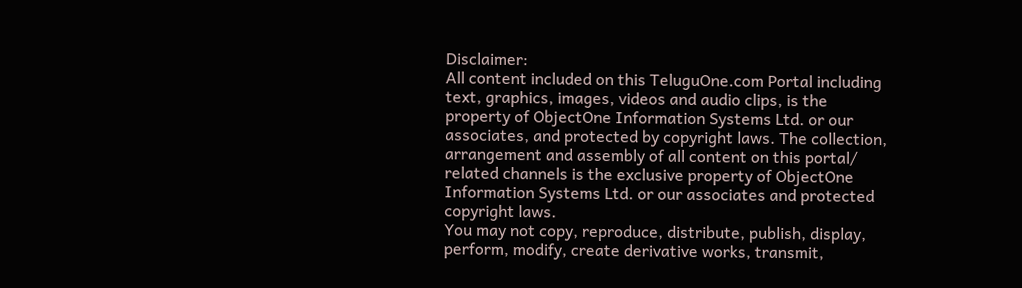Disclaimer:
All content included on this TeluguOne.com Portal including text, graphics, images, videos and audio clips, is the property of ObjectOne Information Systems Ltd. or our associates, and protected by copyright laws. The collection, arrangement and assembly of all content on this portal/ related channels is the exclusive property of ObjectOne Information Systems Ltd. or our associates and protected copyright laws.
You may not copy, reproduce, distribute, publish, display, perform, modify, create derivative works, transmit,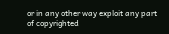or in any other way exploit any part of copyrighted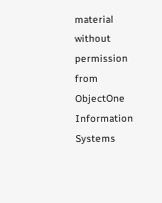material without permission from ObjectOne Information Systems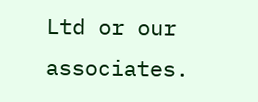Ltd or our associates.